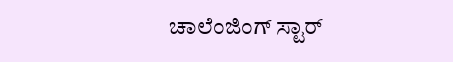ಚಾಲೆಂಜಿಂಗ್ ಸ್ಟಾರ್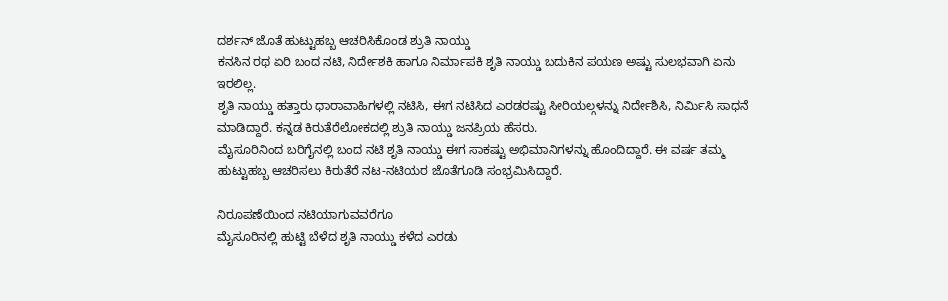ದರ್ಶನ್ ಜೊತೆ ಹುಟ್ಟುಹಬ್ಬ ಆಚರಿಸಿಕೊಂಡ ಶ್ರುತಿ ನಾಯ್ಡು
ಕನಸಿನ ರಥ ಏರಿ ಬಂದ ನಟಿ, ನಿರ್ದೇಶಕಿ ಹಾಗೂ ನಿರ್ಮಾಪಕಿ ಶೃತಿ ನಾಯ್ಡು ಬದುಕಿನ ಪಯಣ ಅಷ್ಟು ಸುಲಭವಾಗಿ ಏನು ಇರಲಿಲ್ಲ.
ಶೃತಿ ನಾಯ್ಡು ಹತ್ತಾರು ಧಾರಾವಾಹಿಗಳಲ್ಲಿ ನಟಿಸಿ, ಈಗ ನಟಿಸಿದ ಎರಡರಷ್ಟು ಸೀರಿಯಲ್ಗಳನ್ನು ನಿರ್ದೇಶಿಸಿ, ನಿರ್ಮಿಸಿ ಸಾಧನೆ ಮಾಡಿದ್ದಾರೆ. ಕನ್ನಡ ಕಿರುತೆರೆಲೋಕದಲ್ಲಿ ಶ್ರುತಿ ನಾಯ್ಡು ಜನಪ್ರಿಯ ಹೆಸರು.
ಮೈಸೂರಿನಿಂದ ಬರಿಗೈನಲ್ಲಿ ಬಂದ ನಟಿ ಶೃತಿ ನಾಯ್ಡು ಈಗ ಸಾಕಷ್ಟು ಅಭಿಮಾನಿಗಳನ್ನು ಹೊಂದಿದ್ದಾರೆ. ಈ ವರ್ಷ ತಮ್ಮ ಹುಟ್ಟುಹಬ್ಬ ಆಚರಿಸಲು ಕಿರುತೆರೆ ನಟ-ನಟಿಯರ ಜೊತೆಗೂಡಿ ಸಂಭ್ರಮಿಸಿದ್ದಾರೆ.

ನಿರೂಪಣೆಯಿಂದ ನಟಿಯಾಗುವವರೆಗೂ
ಮೈಸೂರಿನಲ್ಲಿ ಹುಟ್ಟಿ ಬೆಳೆದ ಶೃತಿ ನಾಯ್ಡು ಕಳೆದ ಎರಡು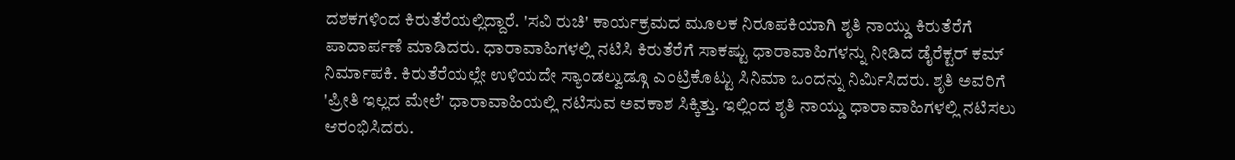ದಶಕಗಳಿಂದ ಕಿರುತೆರೆಯಲ್ಲಿದ್ದಾರೆ. 'ಸವಿ ರುಚಿ' ಕಾರ್ಯಕ್ರಮದ ಮೂಲಕ ನಿರೂಪಕಿಯಾಗಿ ಶೃತಿ ನಾಯ್ಡು ಕಿರುತೆರೆಗೆ ಪಾದಾರ್ಪಣೆ ಮಾಡಿದರು. ಧಾರಾವಾಹಿಗಳಲ್ಲಿ ನಟಿಸಿ ಕಿರುತೆರೆಗೆ ಸಾಕಷ್ಟು ಧಾರಾವಾಹಿಗಳನ್ನು ನೀಡಿದ ಡೈರೆಕ್ಟರ್ ಕಮ್ ನಿರ್ಮಾಪಕಿ. ಕಿರುತೆರೆಯಲ್ಲೇ ಉಳಿಯದೇ ಸ್ಯಾಂಡಲ್ವುಡ್ಗೂ ಎಂಟ್ರಿಕೊಟ್ಟು ಸಿನಿಮಾ ಒಂದನ್ನು ನಿರ್ಮಿಸಿದರು. ಶೃತಿ ಅವರಿಗೆ 'ಪ್ರೀತಿ ಇಲ್ಲದ ಮೇಲೆ' ಧಾರಾವಾಹಿಯಲ್ಲಿ ನಟಿಸುವ ಅವಕಾಶ ಸಿಕ್ಕಿತ್ತು. ಇಲ್ಲಿಂದ ಶೃತಿ ನಾಯ್ಡು ಧಾರಾವಾಹಿಗಳಲ್ಲಿ ನಟಿಸಲು ಆರಂಭಿಸಿದರು.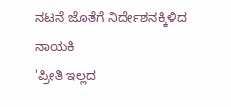ನಟನೆ ಜೊತೆಗೆ ನಿರ್ದೇಶನಕ್ಕಿಳಿದ ನಾಯಕಿ
'ಪ್ರೀತಿ ಇಲ್ಲದ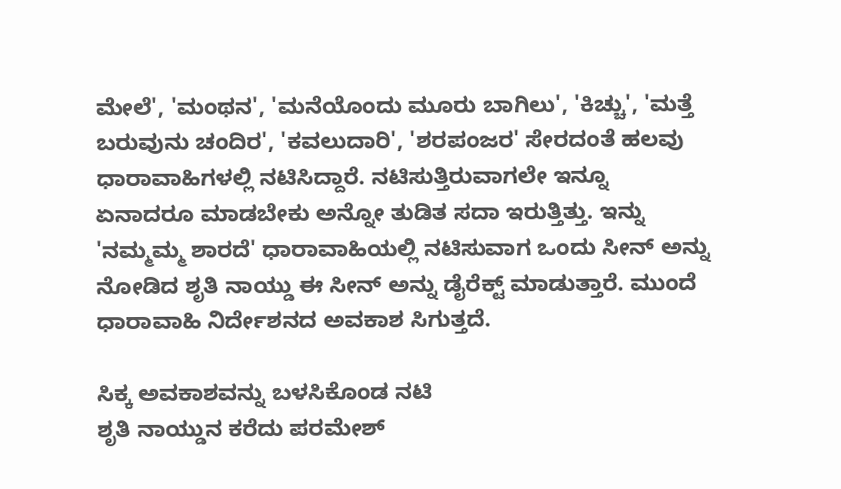ಮೇಲೆ', 'ಮಂಥನ', 'ಮನೆಯೊಂದು ಮೂರು ಬಾಗಿಲು', 'ಕಿಚ್ಚು', 'ಮತ್ತೆ ಬರುವುನು ಚಂದಿರ', 'ಕವಲುದಾರಿ', 'ಶರಪಂಜರ' ಸೇರದಂತೆ ಹಲವು ಧಾರಾವಾಹಿಗಳಲ್ಲಿ ನಟಿಸಿದ್ದಾರೆ. ನಟಿಸುತ್ತಿರುವಾಗಲೇ ಇನ್ನೂ ಏನಾದರೂ ಮಾಡಬೇಕು ಅನ್ನೋ ತುಡಿತ ಸದಾ ಇರುತ್ತಿತ್ತು. ಇನ್ನು 'ನಮ್ಮಮ್ಮ ಶಾರದೆ' ಧಾರಾವಾಹಿಯಲ್ಲಿ ನಟಿಸುವಾಗ ಒಂದು ಸೀನ್ ಅನ್ನು ನೋಡಿದ ಶೃತಿ ನಾಯ್ಡು ಈ ಸೀನ್ ಅನ್ನು ಡೈರೆಕ್ಟ್ ಮಾಡುತ್ತಾರೆ. ಮುಂದೆ ಧಾರಾವಾಹಿ ನಿರ್ದೇಶನದ ಅವಕಾಶ ಸಿಗುತ್ತದೆ.

ಸಿಕ್ಕ ಅವಕಾಶವನ್ನು ಬಳಸಿಕೊಂಡ ನಟಿ
ಶೃತಿ ನಾಯ್ಡುನ ಕರೆದು ಪರಮೇಶ್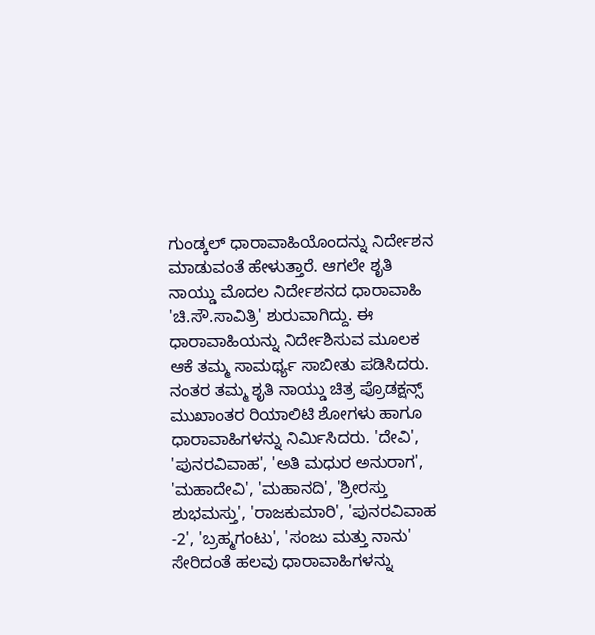ಗುಂಡ್ಕಲ್ ಧಾರಾವಾಹಿಯೊಂದನ್ನು ನಿರ್ದೇಶನ ಮಾಡುವಂತೆ ಹೇಳುತ್ತಾರೆ. ಆಗಲೇ ಶೃತಿ ನಾಯ್ಡು ಮೊದಲ ನಿರ್ದೇಶನದ ಧಾರಾವಾಹಿ 'ಚಿ.ಸೌ.ಸಾವಿತ್ರಿ' ಶುರುವಾಗಿದ್ದು. ಈ ಧಾರಾವಾಹಿಯನ್ನು ನಿರ್ದೇಶಿಸುವ ಮೂಲಕ ಆಕೆ ತಮ್ಮ ಸಾಮರ್ಥ್ಯ ಸಾಬೀತು ಪಡಿಸಿದರು. ನಂತರ ತಮ್ಮ ಶೃತಿ ನಾಯ್ಡು ಚಿತ್ರ ಪ್ರೊಡಕ್ಷನ್ಸ್ ಮುಖಾಂತರ ರಿಯಾಲಿಟಿ ಶೋಗಳು ಹಾಗೂ ಧಾರಾವಾಹಿಗಳನ್ನು ನಿರ್ಮಿಸಿದರು. 'ದೇವಿ', 'ಪುನರವಿವಾಹ', 'ಅತಿ ಮಧುರ ಅನುರಾಗ', 'ಮಹಾದೇವಿ', 'ಮಹಾನದಿ', 'ಶ್ರೀರಸ್ತು ಶುಭಮಸ್ತು', 'ರಾಜಕುಮಾರಿ', 'ಪುನರವಿವಾಹ -2', 'ಬ್ರಹ್ಮಗಂಟು', 'ಸಂಜು ಮತ್ತು ನಾನು' ಸೇರಿದಂತೆ ಹಲವು ಧಾರಾವಾಹಿಗಳನ್ನು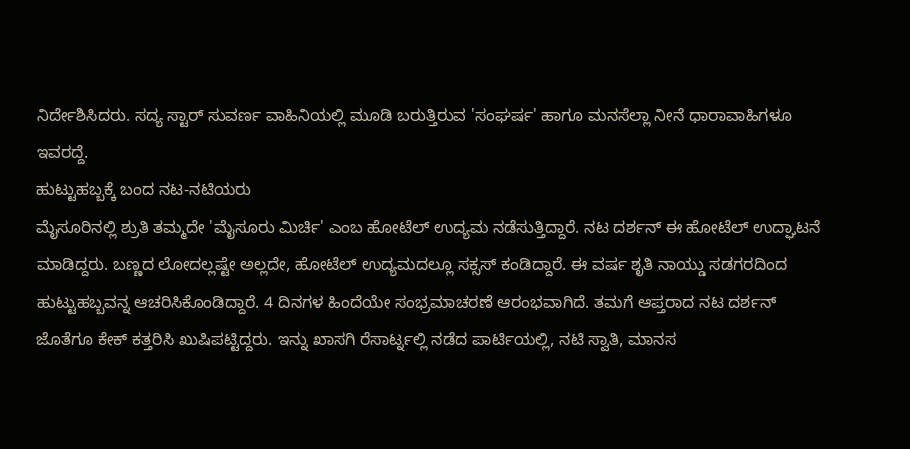ನಿರ್ದೇಶಿಸಿದರು. ಸದ್ಯ ಸ್ಟಾರ್ ಸುವರ್ಣ ವಾಹಿನಿಯಲ್ಲಿ ಮೂಡಿ ಬರುತ್ತಿರುವ 'ಸಂಘರ್ಷ' ಹಾಗೂ ಮನಸೆಲ್ಲಾ ನೀನೆ ಧಾರಾವಾಹಿಗಳೂ ಇವರದ್ದೆ.
ಹುಟ್ಟುಹಬ್ಬಕ್ಕೆ ಬಂದ ನಟ-ನಟಿಯರು
ಮೈಸೂರಿನಲ್ಲಿ ಶ್ರುತಿ ತಮ್ಮದೇ 'ಮೈಸೂರು ಮಿರ್ಚಿ' ಎಂಬ ಹೋಟೆಲ್ ಉದ್ಯಮ ನಡೆಸುತ್ತಿದ್ದಾರೆ. ನಟ ದರ್ಶನ್ ಈ ಹೋಟೆಲ್ ಉದ್ಘಾಟನೆ ಮಾಡಿದ್ದರು. ಬಣ್ಣದ ಲೋದಲ್ಲಷ್ಟೇ ಅಲ್ಲದೇ, ಹೋಟೆಲ್ ಉದ್ಯಮದಲ್ಲೂ ಸಕ್ಸಸ್ ಕಂಡಿದ್ದಾರೆ. ಈ ವರ್ಷ ಶೃತಿ ನಾಯ್ಡು ಸಡಗರದಿಂದ ಹುಟ್ಟುಹಬ್ಬವನ್ನ ಆಚರಿಸಿಕೊಂಡಿದ್ದಾರೆ. 4 ದಿನಗಳ ಹಿಂದೆಯೇ ಸಂಭ್ರಮಾಚರಣೆ ಆರಂಭವಾಗಿದೆ. ತಮಗೆ ಆಪ್ತರಾದ ನಟ ದರ್ಶನ್ ಜೊತೆಗೂ ಕೇಕ್ ಕತ್ತರಿಸಿ ಖುಷಿಪಟ್ಟಿದ್ದರು. ಇನ್ನು ಖಾಸಗಿ ರೆಸಾರ್ಟ್ನಲ್ಲಿ ನಡೆದ ಪಾರ್ಟಿಯಲ್ಲಿ, ನಟಿ ಸ್ವಾತಿ, ಮಾನಸ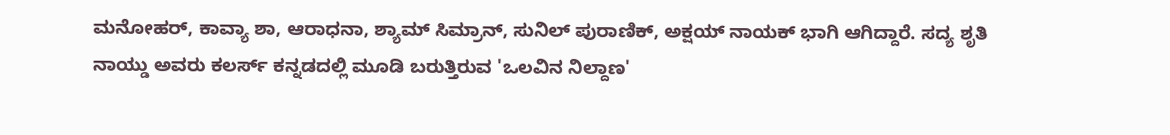ಮನೋಹರ್, ಕಾವ್ಯಾ ಶಾ, ಆರಾಧನಾ, ಶ್ಯಾಮ್ ಸಿಮ್ರಾನ್, ಸುನಿಲ್ ಪುರಾಣಿಕ್, ಅಕ್ಷಯ್ ನಾಯಕ್ ಭಾಗಿ ಆಗಿದ್ದಾರೆ. ಸದ್ಯ ಶೃತಿ ನಾಯ್ಡು ಅವರು ಕಲರ್ಸ್ ಕನ್ನಡದಲ್ಲಿ ಮೂಡಿ ಬರುತ್ತಿರುವ 'ಒಲವಿನ ನಿಲ್ದಾಣ'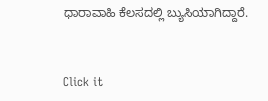ಧಾರಾವಾಹಿ ಕೆಲಸದಲ್ಲಿ ಬ್ಯುಸಿಯಾಗಿದ್ದಾರೆ.


Click it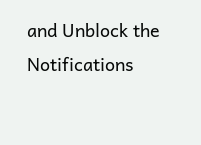and Unblock the Notifications